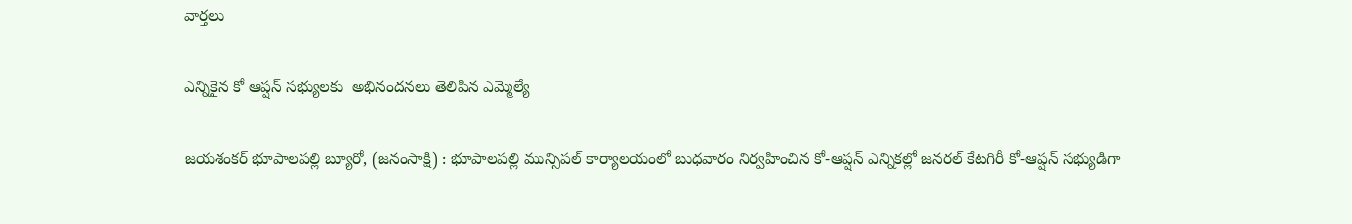వార్తలు

ఎన్నికైన కో ఆప్షన్ సభ్యులకు  అభినందనలు తెలిపిన ఎమ్మెల్యే

జయశంకర్ భూపాలపల్లి బ్యూరో, (జనంసాక్షి) : భూపాలపల్లి మున్సిపల్ కార్యాలయంలో బుధవారం నిర్వహించిన కో-ఆప్షన్ ఎన్నికల్లో జనరల్ కేటగిరీ కో-ఆప్షన్ సభ్యుడిగా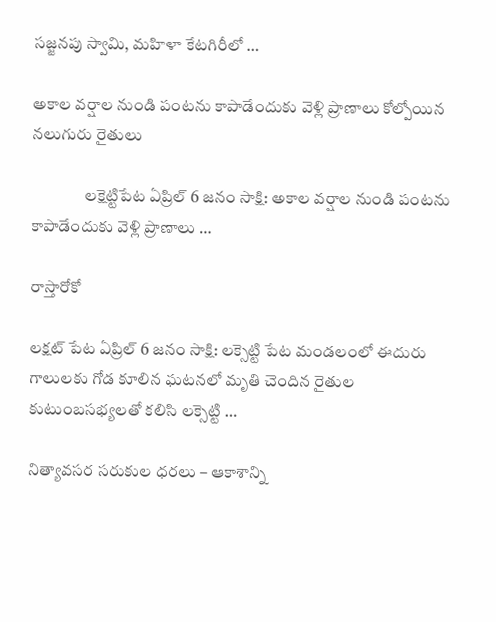సజ్జనపు స్వామి, మహిళా కేటగిరీలో …

అకాల వర్షాల నుండి పంటను కాపాడేందుకు వెళ్లి ప్రాణాలు కోల్పోయిన నలుగురు రైతులు

                లక్షెట్టిపేట ఏప్రిల్ 6 జనం సాక్షి: అకాల వర్షాల నుండి పంటను కాపాడేందుకు వెళ్లి ప్రాణాలు …

రాస్తారోకో

లక్షట్ పేట ఏప్రిల్ 6 జనం సాక్షి: లక్సెట్టి పేట మండలంలో ఈదురు గాలులకు గోడ కూలిన ఘటనలో మృతి చెందిన రైతుల కుటుంబసభ్యలతో కలిసి లక్సెట్టి …

నిత్యావసర సరుకుల ధరలు – ఆకాశాన్ని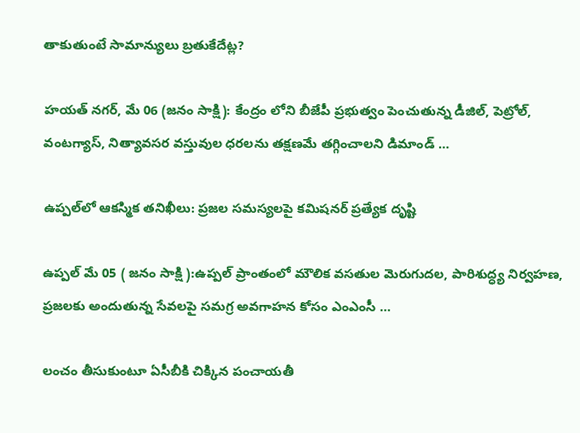తాకుతుంటే సామాన్యులు బ్రతుకేదేట్ల?

హయత్ నగర్, మే 06 (జనం సాక్షి): కేంద్రం లోని బీజేపీ ప్రభుత్వం పెంచుతున్న డీజిల్, పెట్రోల్, వంటగ్యాస్, నిత్యావసర వస్తువుల ధరలను తక్షణమే తగ్గించాలని డిమాండ్ …

ఉప్పల్‌లో ఆకస్మిక తనిఖీలు: ప్రజల సమస్యలపై కమిషనర్ ప్రత్యేక దృష్టి

ఉప్పల్ మే 05 ( జనం సాక్షి ):ఉప్పల్ ప్రాంతంలో మౌలిక వసతుల మెరుగుదల, పారిశుద్ధ్య నిర్వహణ, ప్రజలకు అందుతున్న సేవలపై సమగ్ర అవగాహన కోసం ఎంఎంసీ …

లంచం తీసుకుంటూ ఏసీబీకి చిక్కిన పంచాయతీ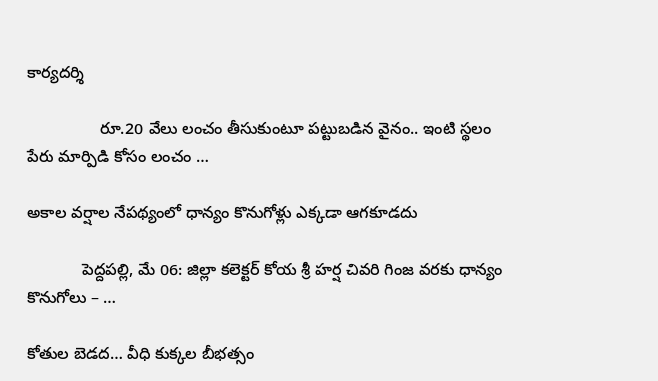కార్యదర్శి

                రూ.20 వేలు లంచం తీసుకుంటూ పట్టుబడిన వైనం.. ఇంటి స్థలం పేరు మార్పిడి కోసం లంచం …

అకాల వర్షాల నేపథ్యంలో ధాన్యం కొనుగోళ్లు ఎక్కడా ఆగకూడదు

            పెద్దపల్లి, మే 06: జిల్లా కలెక్టర్ కోయ శ్రీ హర్ష చివరి గింజ వరకు ధాన్యం కొనుగోలు – …

కోతుల బెడద… వీధి కుక్కల బీభత్సం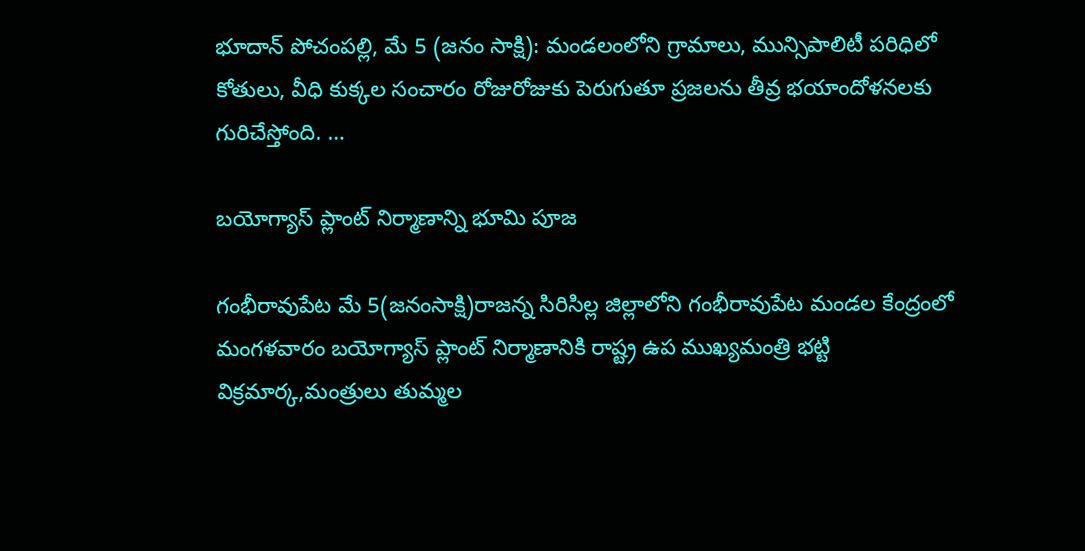భూదాన్ పోచంపల్లి, మే 5 (జనం సాక్షి): మండలంలోని గ్రామాలు, మున్సిపాలిటీ పరిధిలో కోతులు, వీధి కుక్కల సంచారం రోజురోజుకు పెరుగుతూ ప్రజలను తీవ్ర భయాందోళనలకు గురిచేస్తోంది. …

బయోగ్యాస్ ప్లాంట్ నిర్మాణాన్ని భూమి పూజ

గంభీరావుపేట మే 5(జనంసాక్షి)రాజన్న సిరిసిల్ల జిల్లాలోని గంభీరావుపేట మండల కేంద్రంలో మంగళవారం బయోగ్యాస్ ప్లాంట్ నిర్మాణానికి రాష్ట్ర ఉప ముఖ్యమంత్రి భట్టి విక్రమార్క,మంత్రులు తుమ్మల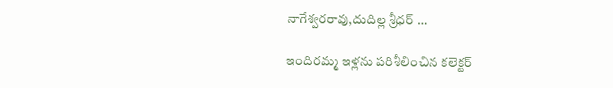నాగేశ్వరరావు,దుదిల్ల శ్రీధర్ …

ఇందిరమ్మ ఇళ్లను పరిశీలించిన కలెక్టర్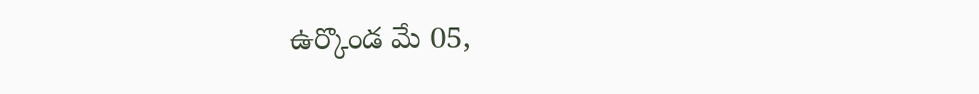ఉర్కొండ మే 05,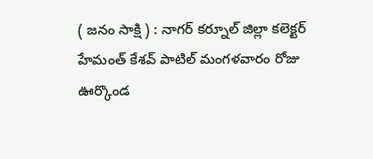( జనం సాక్షి ) : నాగర్ కర్నూల్ జిల్లా కలెక్టర్ హేమంత్ కేశవ్ పాటిల్ మంగళవారం రోజు ఊర్కొండ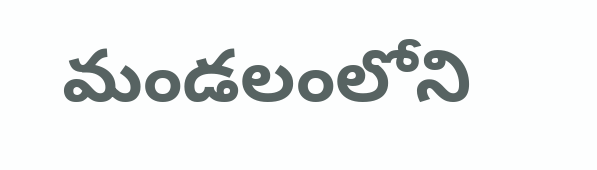మండలంలోని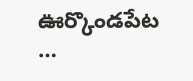ఊర్కొండపేట …